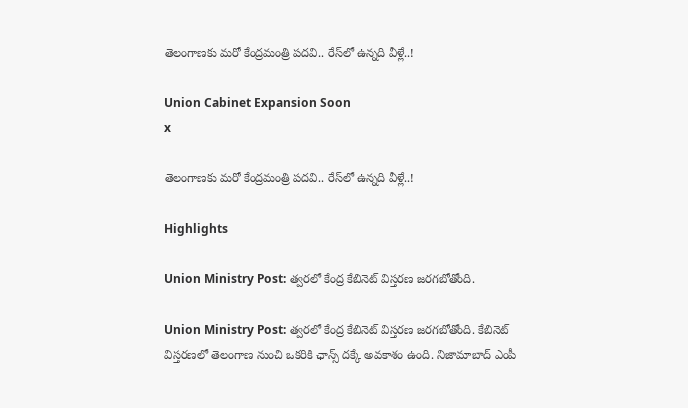తెలంగాణకు మరో కేంద్రమంత్రి పదవి.. రేస్‌లో ఉన్నది వీళ్లే..!

Union Cabinet Expansion Soon
x

తెలంగాణకు మరో కేంద్రమంత్రి పదవి.. రేస్‌లో ఉన్నది వీళ్లే..!

Highlights

Union Ministry Post: త్వరలో కేంద్ర కేబినెట్ విస్తరణ జరగబోతోంది.

Union Ministry Post: త్వరలో కేంద్ర కేబినెట్ విస్తరణ జరగబోతోంది. కేబినెట్ విస్తరణలో తెలంగాణ నుంచి ఒకరికి ఛాన్స్ దక్కే అవకాశం ఉంది. నిజామాబాద్ ఎంపీ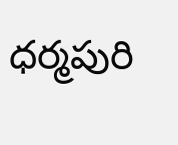ధర్మపురి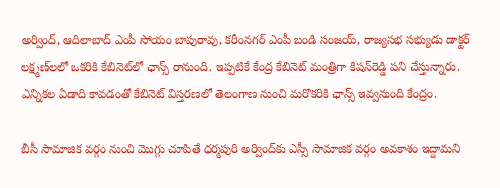అర్వింద్, ఆదిలాబాద్ ఎంపీ సోయం బాపురావు, కరీంనగర్‌ ఎంపీ బండి సంజయ్, రాజ్యసభ సభ్యుడు డాక్టర్‌ లక్ష్మణ్‌‌లలో ఒకరికి కేబినెట్‌లో ఛాన్స్ రానుంది. ఇప్పటికే కేంద్ర కేబినెట్‌ మంత్రిగా కిషన్‌రెడ్డి పని చేస్తున్నారు. ఎన్నికల ఏడాది కావడంతో కేబినెట్‌ విస్తరణలో తెలంగాణ నుంచి మరొకరికి ఛాన్స్‌ ఇవ్వనుంది కేంద్రం.

బీసీ సామాజిక వర్గం నుంచి మొగ్గు చూపితే ధర్మపురి అర్వింద్‌కు ఎస్సీ సామాజిక వర్గం అవకాశం ఇద్దామని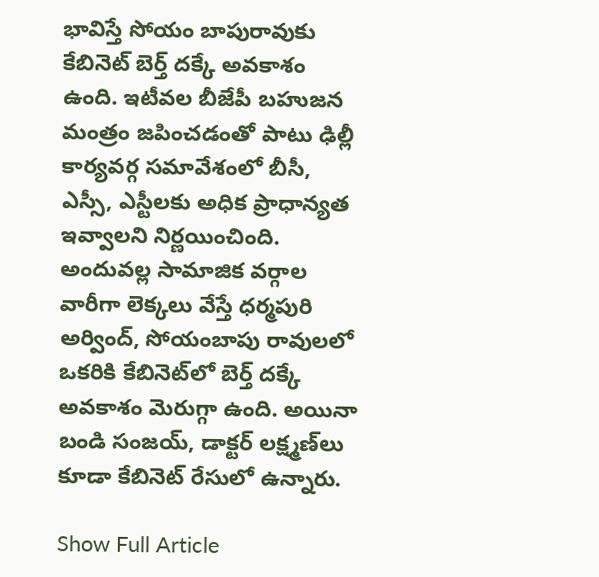భావిస్తే సోయం బాపురావుకు కేబినెట్ బెర్త్ దక్కే అవకాశం ఉంది. ఇటీవల బీజేపీ బహుజన మంత్రం జపించడంతో పాటు ఢిల్లీ కార్యవర్గ సమావేశంలో బీసీ, ఎస్సీ, ఎస్టీలకు అధిక ప్రాధాన్యత ఇవ్వాలని నిర్ణయించింది. అందువల్ల సామాజిక వర్గాల వారీగా లెక్కలు వేస్తే ధర్మపురి అర్వింద్, సోయంబాపు రావులలో ఒకరికి కేబినెట్‌లో బెర్త్ దక్కే అవకాశం మెరుగ్గా ఉంది. అయినా బండి సంజయ్, డాక్టర్‌ లక్ష్మణ్‌లు కూడా కేబినెట్ రేసులో ఉన్నారు.

Show Full Article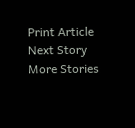Print Article
Next Story
More Stories